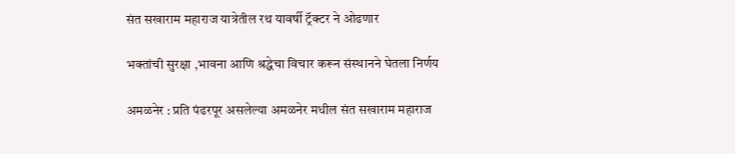संत सखाराम महाराज यात्रेतील रथ यावर्षी ट्रॅक्टर ने ओढणार

भक्तांची सुरक्षा ,भावना आणि श्रद्धेचा विचार करून संस्थानने घेतला निर्णय

अमळनेर : प्रति पंढरपूर असलेल्या अमळनेर मधील संत सखाराम महाराज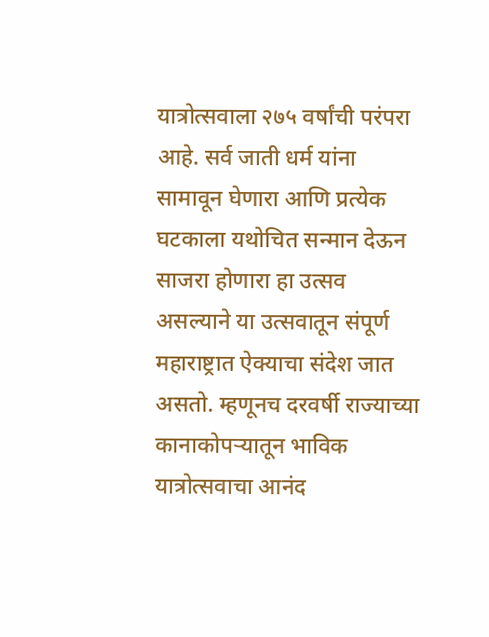यात्रोत्सवाला २७५ वर्षांची परंपरा आहे. सर्व जाती धर्म यांना सामावून घेणारा आणि प्रत्येक घटकाला यथोचित सन्मान देऊन साजरा होणारा हा उत्सव असल्याने या उत्सवातून संपूर्ण महाराष्ट्रात ऐक्याचा संदेश जात असतो. म्हणूनच दरवर्षी राज्याच्या कानाकोपऱ्यातून भाविक यात्रोत्सवाचा आनंद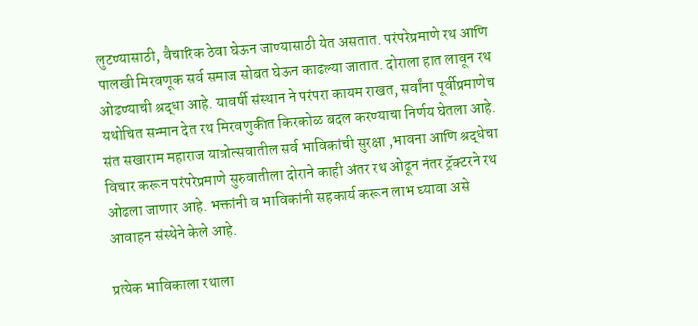लुटण्यासाठी, वैचारिक ठेवा घेऊन जाण्यासाठी येत असतात. परंपरेप्रमाणे रथ आणि पालखी मिरवणूक सर्व समाज सोबत घेऊन काढल्या जातात. दोराला हात लावून रथ ओढण्याची श्रद्धा आहे. यावर्षी संस्थान ने परंपरा कायम राखत, सर्वांना पूर्वीप्रमाणेच यथोचित सन्मान देत रथ मिरवणुकीत किरकोळ बदल करण्याचा निर्णय घेतला आहे. संत सखाराम महाराज यात्रोत्सवातील सर्व भाविकांची सुरक्षा ,भावना आणि श्रद्धेचा विचार करून परंपरेप्रमाणे सुरुवातीला दोराने काही अंतर रथ ओढून नंतर ट्रॅक्टरने रथ ओढला जाणार आहे. भक्तांनी व भाविकांनी सहकार्य करून लाभ घ्यावा असे आवाहन संस्थेने केले आहे.

प्रत्येक भाविकाला रथाला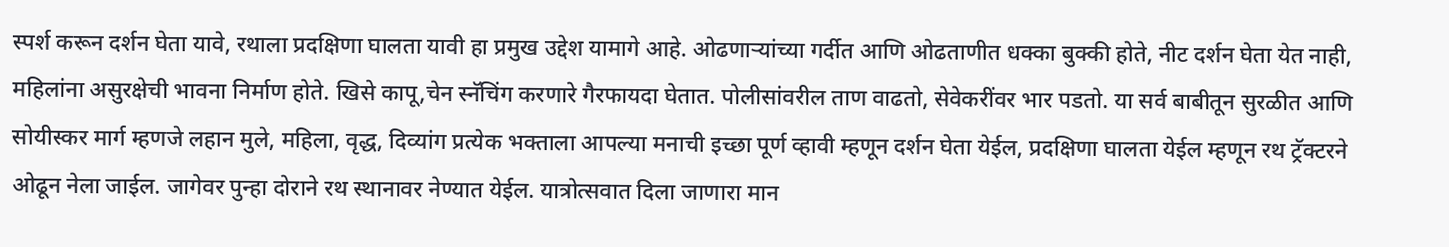स्पर्श करून दर्शन घेता यावे, रथाला प्रदक्षिणा घालता यावी हा प्रमुख उद्देश यामागे आहे. ओढणाऱ्यांच्या गर्दीत आणि ओढताणीत धक्का बुक्की होते, नीट दर्शन घेता येत नाही, महिलांना असुरक्षेची भावना निर्माण होते. खिसे कापू,चेन स्नॅचिंग करणारे गैरफायदा घेतात. पोलीसांवरील ताण वाढतो, सेवेकरींवर भार पडतो. या सर्व बाबीतून सुरळीत आणि सोयीस्कर मार्ग म्हणजे लहान मुले, महिला, वृद्ध, दिव्यांग प्रत्येक भक्ताला आपल्या मनाची इच्छा पूर्ण व्हावी म्हणून दर्शन घेता येईल, प्रदक्षिणा घालता येईल म्हणून रथ ट्रॅक्टरने ओढून नेला जाईल. जागेवर पुन्हा दोराने रथ स्थानावर नेण्यात येईल. यात्रोत्सवात दिला जाणारा मान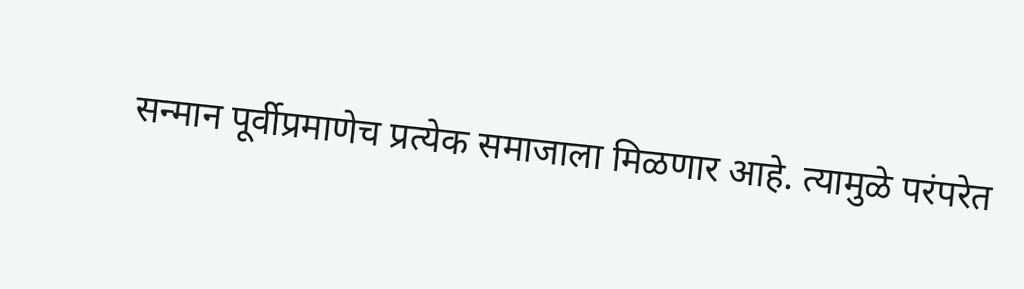सन्मान पूर्वीप्रमाणेच प्रत्येक समाजाला मिळणार आहे. त्यामुळे परंपरेत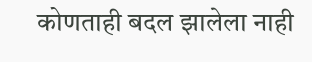कोणताही बदल झालेला नाही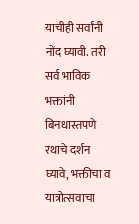याचीही सर्वांनी नोंद घ्यावी. तरी सर्व भाविक भक्तांनी बिनधास्तपणे रथाचे दर्शन घ्यावे, भक्तीचा व यात्रोत्सवाचा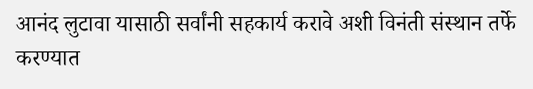आनंद लुटावा यासाठी सर्वांनी सहकार्य करावे अशी विनंती संस्थान तर्फे करण्यात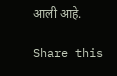आली आहे.

Share this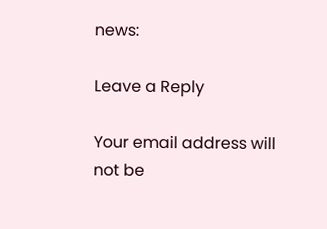news:

Leave a Reply

Your email address will not be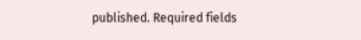published. Required fields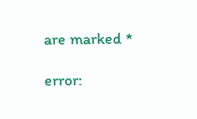are marked *

error: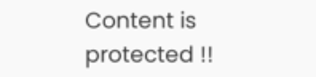Content is protected !!